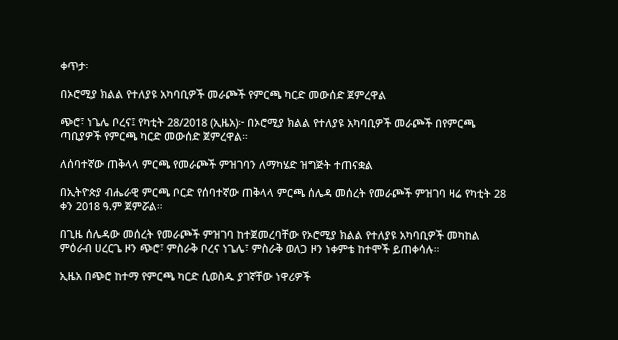ቀጥታ፡

በኦሮሚያ ክልል የተለያዩ አካባቢዎች መራጮች የምርጫ ካርድ መውሰድ ጀምረዋል

ጭሮ፣ ነጌሌ ቦረና፤ የካቲት 28/2018 (ኢዜአ)፦ በኦሮሚያ ክልል የተለያዩ አካባቢዎች መራጮች በየምርጫ ጣቢያዎች የምርጫ ካርድ መውሰድ ጀምረዋል።

ለሰባተኛው ጠቅላላ ምርጫ የመራጮች ምዝገባን ለማካሄድ ዝግጅት ተጠናቋል

በኢትዮጵያ ብሔራዊ ምርጫ ቦርድ የሰባተኛው ጠቅላላ ምርጫ ሰሌዳ መሰረት የመራጮች ምዝገባ ዛሬ የካቲት 28 ቀን 2018 ዓ.ም ጀምሯል።

በጊዜ ሰሌዳው መሰረት የመራጮች ምዝገባ ከተጀመረባቸው የኦሮሚያ ክልል የተለያዩ አካባቢዎች መካከል ምዕራብ ሀረርጌ ዞን ጭሮ፣ ምስራቅ ቦረና ነጌሌ፣ ምስራቅ ወለጋ ዞን ነቀምቴ ከተሞች ይጠቀሳሉ።

ኢዜአ በጭሮ ከተማ የምርጫ ካርድ ሲወስዱ ያገኛቸው ነዋሪዎች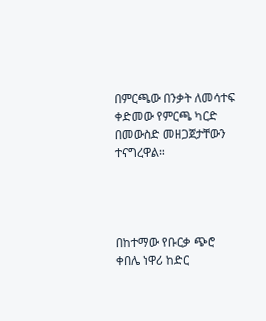በምርጫው በንቃት ለመሳተፍ ቀድመው የምርጫ ካርድ በመውስድ መዘጋጀታቸውን ተናግረዋል።




በከተማው የቡርቃ ጭሮ ቀበሌ ነዋሪ ከድር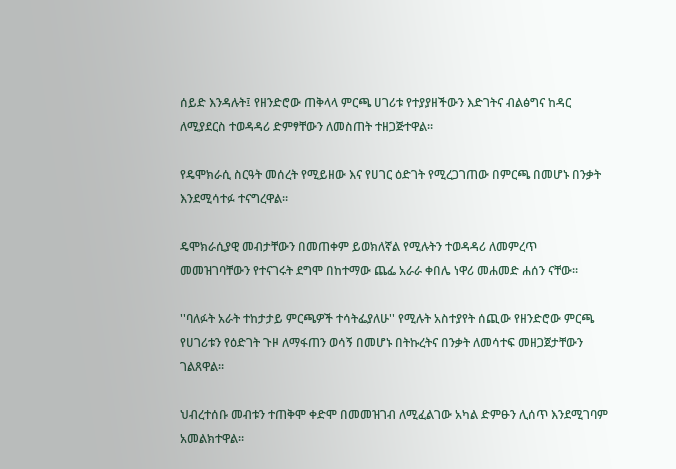ሰይድ እንዳሉት፤ የዘንድሮው ጠቅላላ ምርጫ ሀገሪቱ የተያያዘችውን እድገትና ብልፅግና ከዳር ለሚያደርስ ተወዳዳሪ ድምፃቸውን ለመስጠት ተዘጋጅተዋል።

የዴሞክራሲ ስርዓት መሰረት የሚይዘው እና የሀገር ዕድገት የሚረጋገጠው በምርጫ በመሆኑ በንቃት እንደሚሳተፉ ተናግረዋል።

ዴሞክራሲያዊ መብታቸውን በመጠቀም ይወክለኛል የሚሉትን ተወዳዳሪ ለመምረጥ መመዝገባቸውን የተናገሩት ደግሞ በከተማው ጨፌ አራራ ቀበሌ ነዋሪ መሐመድ ሐሰን ናቸው።

''ባለፉት አራት ተከታታይ ምርጫዎች ተሳትፌያለሁ'' የሚሉት አስተያየት ሰጪው የዘንድሮው ምርጫ የሀገሪቱን የዕድገት ጉዞ ለማፋጠን ወሳኝ በመሆኑ በትኩረትና በንቃት ለመሳተፍ መዘጋጀታቸውን ገልጸዋል።

ህብረተሰቡ መብቱን ተጠቅሞ ቀድሞ በመመዝገብ ለሚፈልገው አካል ድምፁን ሊሰጥ እንደሚገባም አመልክተዋል።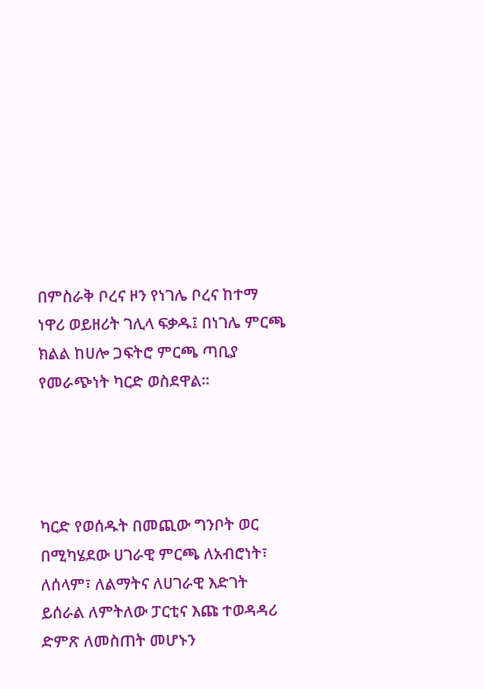በምስራቅ ቦረና ዞን የነገሌ ቦረና ከተማ ነዋሪ ወይዘሪት ገሊላ ፍቃዱ፤ በነገሌ ምርጫ ክልል ከሀሎ ጋፍትሮ ምርጫ ጣቢያ የመራጭነት ካርድ ወስደዋል፡፡




ካርድ የወሰዱት በመጪው ግንቦት ወር በሚካሄደው ሀገራዊ ምርጫ ለአብሮነት፣ ለሰላም፣ ለልማትና ለሀገራዊ እድገት ይሰራል ለምትለው ፓርቲና እጩ ተወዳዳሪ ድምጽ ለመስጠት መሆኑን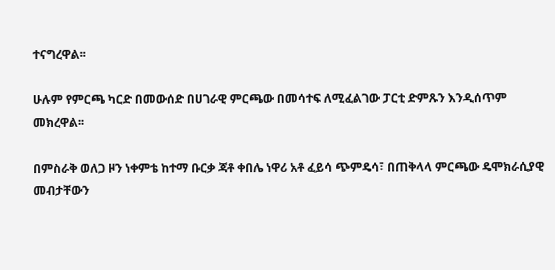ተናግረዋል፡፡

ሁሉም የምርጫ ካርድ በመውሰድ በሀገራዊ ምርጫው በመሳተፍ ለሚፈልገው ፓርቲ ድምጹን እንዲሰጥም መክረዋል፡፡

በምስራቅ ወለጋ ዞን ነቀምቴ ከተማ ቡርቃ ጃቶ ቀበሌ ነዋሪ አቶ ፈይሳ ጭምዴሳ፣ በጠቅላላ ምርጫው ዴሞክራሲያዊ መብታቸውን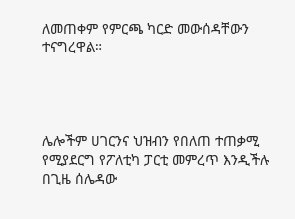ለመጠቀም የምርጫ ካርድ መውሰዳቸውን ተናግረዋል።




ሌሎችም ሀገርንና ህዝብን የበለጠ ተጠቃሚ የሚያደርግ የፖለቲካ ፓርቲ መምረጥ እንዲችሉ በጊዜ ሰሌዳው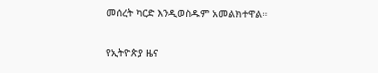መሰረት ካርድ እንዲወስዱም አመልክተዋል።

የኢትዮጵያ ዜና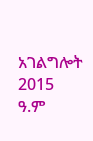አገልግሎት
2015
ዓ.ም